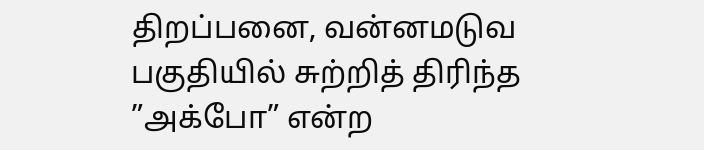திறப்பனை, வன்னமடுவ பகுதியில் சுற்றித் திரிந்த ”அக்போ” என்ற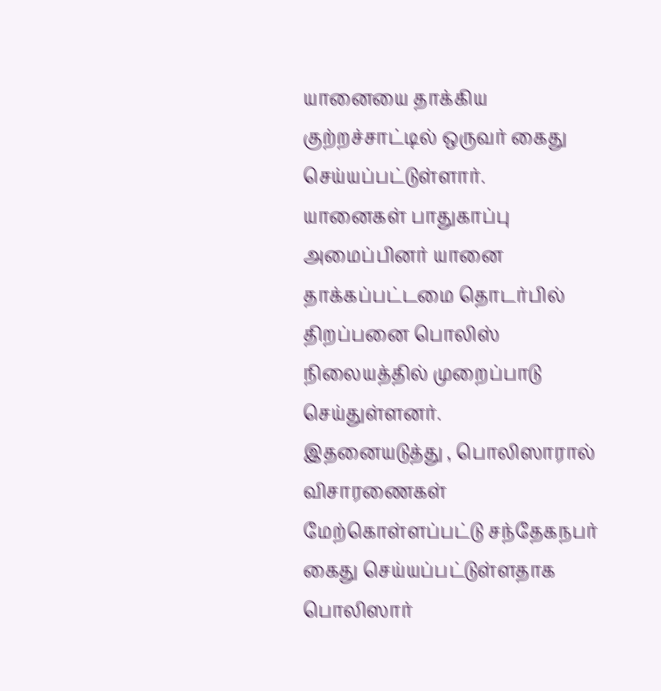யானையை தாக்கிய குற்றச்சாட்டில் ஒருவர் கைது செய்யப்பட்டுள்ளார்.
யானைகள் பாதுகாப்பு அமைப்பினர் யானை தாக்கப்பட்டமை தொடர்பில் திறப்பனை பொலிஸ் நிலையத்தில் முறைப்பாடு செய்துள்ளனர்.
இதனையடுத்து , பொலிஸாரால் விசாரணைகள் மேற்கொள்ளப்பட்டு சந்தேகநபர் கைது செய்யப்பட்டுள்ளதாக பொலிஸார்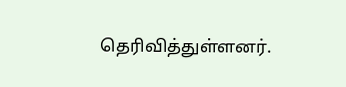தெரிவித்துள்ளனர்.